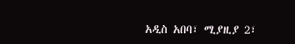አዲስ አበባ፣ ሚያዚያ 2፣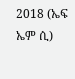2018 (ኤፍ ኤም ሲ)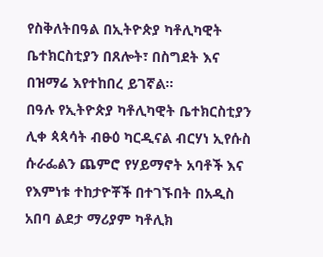የስቅለትበዓል በኢትዮጵያ ካቶሊካዊት ቤተክርስቲያን በጸሎት፣ በስግደት እና በዝማሬ እየተከበረ ይገኛል።
በዓሉ የኢትዮጵያ ካቶሊካዊት ቤተክርስቲያን ሊቀ ጳጳሳት ብፁዕ ካርዲናል ብርሃነ ኢየሱስ ሱራፌልን ጨምሮ የሃይማኖት አባቶች እና የእምነቱ ተከታዮቾች በተገኙበት በአዲስ አበባ ልደታ ማሪያም ካቶሊክ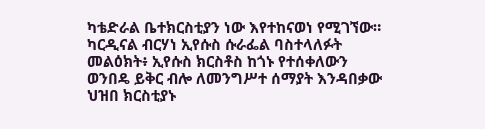ካቴድራል ቤተክርስቲያን ነው እየተከናወነ የሚገኘው።
ካርዲናል ብርሃነ ኢየሱስ ሱራፌል ባስተላለፉት መልዕክት፥ ኢየሱስ ክርስቶስ ከጎኑ የተሰቀለውን ወንበዴ ይቅር ብሎ ለመንግሥተ ሰማያት እንዳበቃው ህዝበ ክርስቲያኑ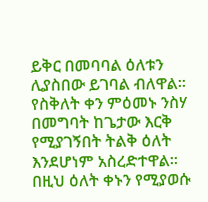ይቅር በመባባል ዕለቱን ሊያስበው ይገባል ብለዋል።
የስቅለት ቀን ምዕመኑ ንስሃ በመግባት ከጌታው እርቅ የሚያገኝበት ትልቅ ዕለት እንደሆነም አስረድተዋል።
በዚህ ዕለት ቀኑን የሚያወሱ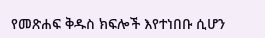የመጽሐፍ ቅዱስ ክፍሎች እየተነበቡ ሲሆን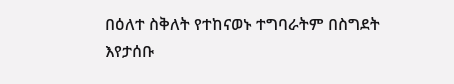በዕለተ ስቅለት የተከናወኑ ተግባራትም በስግደት እየታሰቡ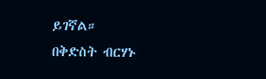ይገኛል።
በቅድስት ብርሃኑ